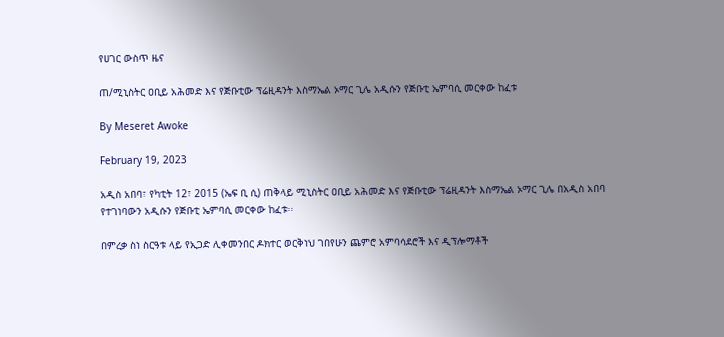የሀገር ውስጥ ዜና

ጠ/ሚኒስትር ዐቢይ አሕመድ እና የጅቡቲው ፕሬዚዳንት እስማኤል ኦማር ጊሌ አዲሱን የጅቡቲ ኤምባሲ መርቀው ከፈቱ

By Meseret Awoke

February 19, 2023

አዲስ አበባ፣ የካቲት 12፣ 2015 (ኤፍ ቢ ሲ) ጠቅላይ ሚኒስትር ዐቢይ አሕመድ እና የጅቡቲው ፕሬዚዳንት እስማኤል ኦማር ጊሌ በአዲስ አበባ የተገነባውን አዲሱን የጅቡቲ ኤምባሲ መርቀው ከፈቱ፡፡

በምረቃ ስነ ስርዓቱ ላይ የኢጋድ ሊቀመንበር ዶክተር ወርቅነህ ገበየሁን ጨምሮ አምባሳደሮች እና ዲፕሎማቶች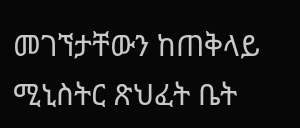መገኘታቸውን ከጠቅላይ ሚኒስትር ጽህፈት ቤት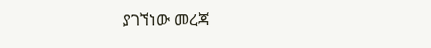ያገኘነው መረጃ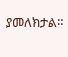ያመለክታል።